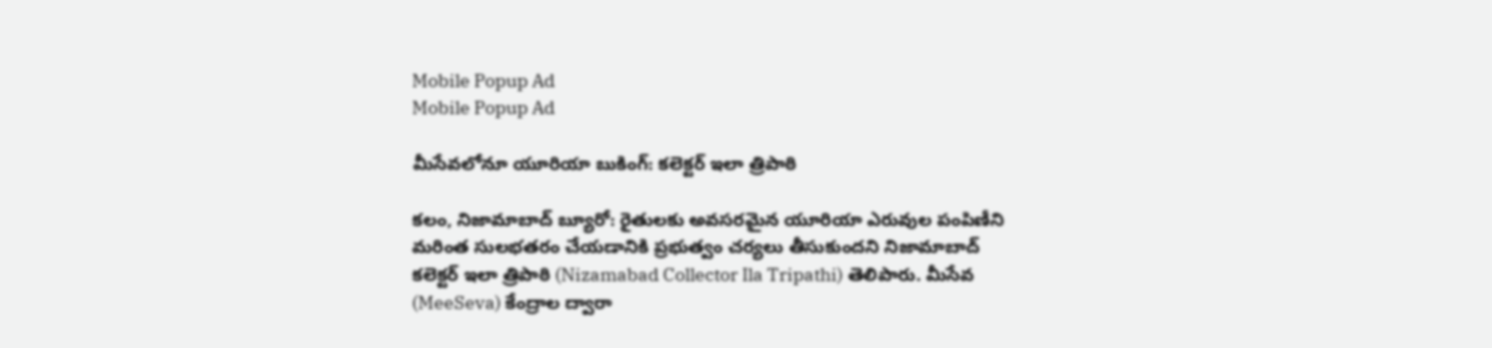Mobile Popup Ad
Mobile Popup Ad

మీసేవలోనూ యూరియా బుకింగ్‌: కలెక్టర్ ఇలా త్రిపాఠి

కలం, నిజామాబాద్ బ్యూరో: రైతులకు అవసరమైన యూరియా ఎరువుల పంపిణీని మరింత సులభతరం చేయడానికి ప్రభుత్వం చర్యలు తీసుకుందని నిజామాబాద్ కలెక్టర్ ఇలా త్రిపాఠి (Nizamabad Collector Ila Tripathi) తెలిపారు. మీసేవ (MeeSeva) కేంద్రాల ద్వారా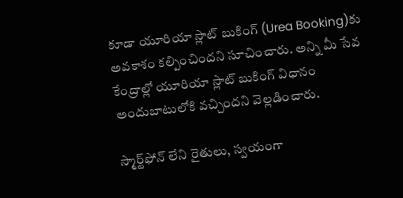కూడా యూరియా స్లాట్ బుకింగ్‌ (Urea Booking)కు అవకాశం కల్పించిందని సూచించారు. అన్ని మీ సేవ కేంద్రాల్లో యూరియా స్లాట్ బుకింగ్ విధానం అందుబాటులోకి వచ్చిందని వెల్లడించారు.

స్మార్ట్‌ఫోన్ లేని రైతులు, స్వయంగా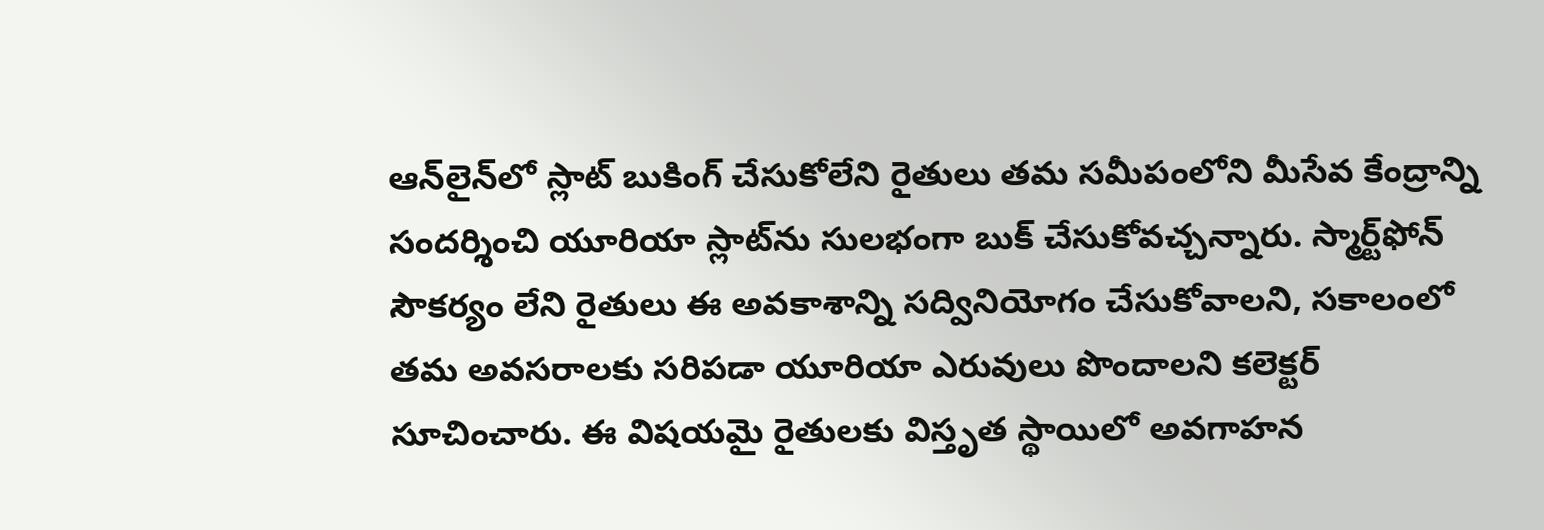ఆన్‌లైన్‌లో స్లాట్ బుకింగ్ చేసుకోలేని రైతులు తమ సమీపంలోని మీసేవ కేంద్రాన్ని సందర్శించి యూరియా స్లాట్‌ను సులభంగా బుక్ చేసుకోవచ్చన్నారు. స్మార్ట్‌ఫోన్ సౌకర్యం లేని రైతులు ఈ అవకాశాన్ని సద్వినియోగం చేసుకోవాలని, సకాలంలో తమ అవసరాలకు సరిపడా యూరియా ఎరువులు పొందాలని కలెక్టర్ సూచించారు. ఈ విషయమై రైతులకు విస్తృత స్థాయిలో అవగాహన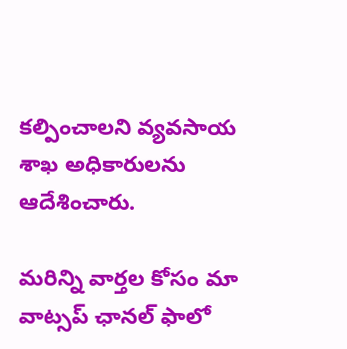కల్పించాలని వ్యవసాయ శాఖ అధికారులను ఆదేశించారు.

మ‌రిన్ని వార్త‌ల కోసం మా వాట్స‌ప్ ఛాన‌ల్ ఫాలో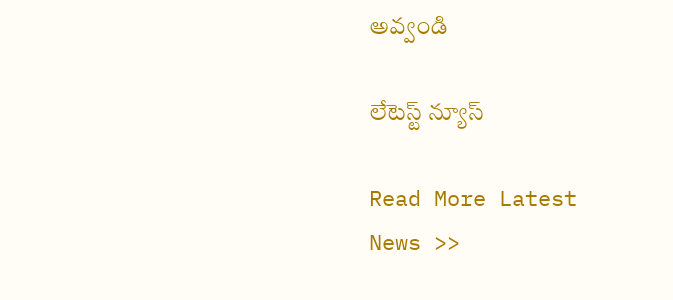అవ్వండి

లేటెస్ట్ న్యూస్‌

Read More Latest News >>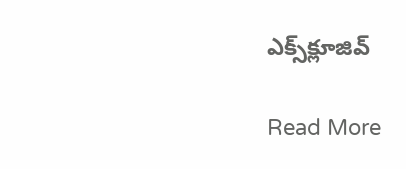ఎక్స్‌క్లూజివ్‌

Read More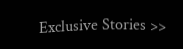Exclusive Stories >>